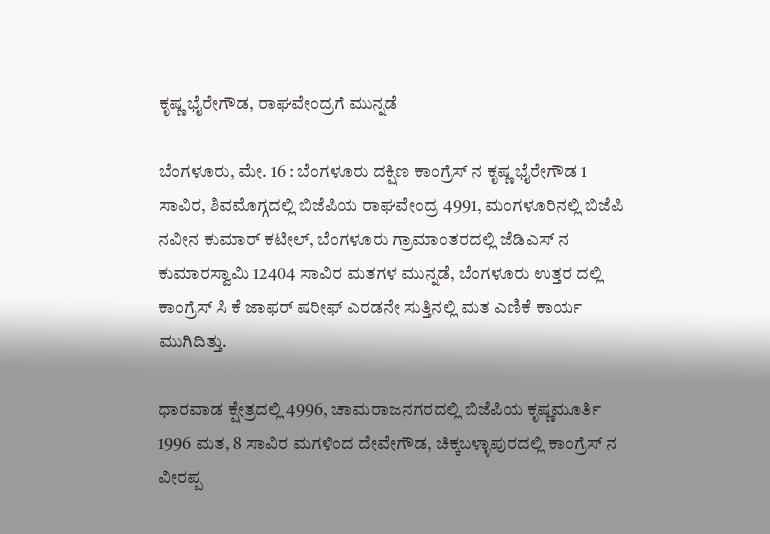ಕೃಷ್ಣ ಭೈರೇಗೌಡ, ರಾಘವೇಂದ್ರಗೆ ಮುನ್ನಡೆ

ಬೆಂಗಳೂರು, ಮೇ. 16 : ಬೆಂಗಳೂರು ದಕ್ಷಿಣ ಕಾಂಗ್ರೆಸ್ ನ ಕೃಷ್ಣ ಭೈರೇಗೌಡ 1 ಸಾವಿರ, ಶಿವಮೊಗ್ಗದಲ್ಲಿ ಬಿಜೆಪಿಯ ರಾಘವೇಂದ್ರ 4991, ಮಂಗಳೂರಿನಲ್ಲಿ ಬಿಜೆಪಿ ನವೀನ ಕುಮಾರ್ ಕಟೀಲ್, ಬೆಂಗಳೂರು ಗ್ರಾಮಾಂತರದಲ್ಲಿ ಜೆಡಿಎಸ್ ನ ಕುಮಾರಸ್ವಾಮಿ 12404 ಸಾವಿರ ಮತಗಳ ಮುನ್ನಡೆ, ಬೆಂಗಳೂರು ಉತ್ತರ ದಲ್ಲಿ ಕಾಂಗ್ರೆಸ್ ಸಿ ಕೆ ಜಾಫರ್ ಷರೀಫ್ ಎರಡನೇ ಸುತ್ತಿನಲ್ಲಿ ಮತ ಎಣಿಕೆ ಕಾರ್ಯ ಮುಗಿದಿತ್ತು.

ಧಾರವಾಡ ಕ್ಷೇತ್ರದಲ್ಲಿ 4996, ಚಾಮರಾಜನಗರದಲ್ಲಿ ಬಿಜೆಪಿಯ ಕೃಷ್ಣಮೂರ್ತಿ 1996 ಮತ, 8 ಸಾವಿರ ಮಗಳಿಂದ ದೇವೇಗೌಡ, ಚಿಕ್ಕಬಳ್ಳಾಪುರದಲ್ಲಿ ಕಾಂಗ್ರೆಸ್ ನ ವೀರಪ್ಪ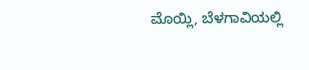ಮೊಯ್ಲಿ, ಬೆಳಗಾವಿಯಲ್ಲಿ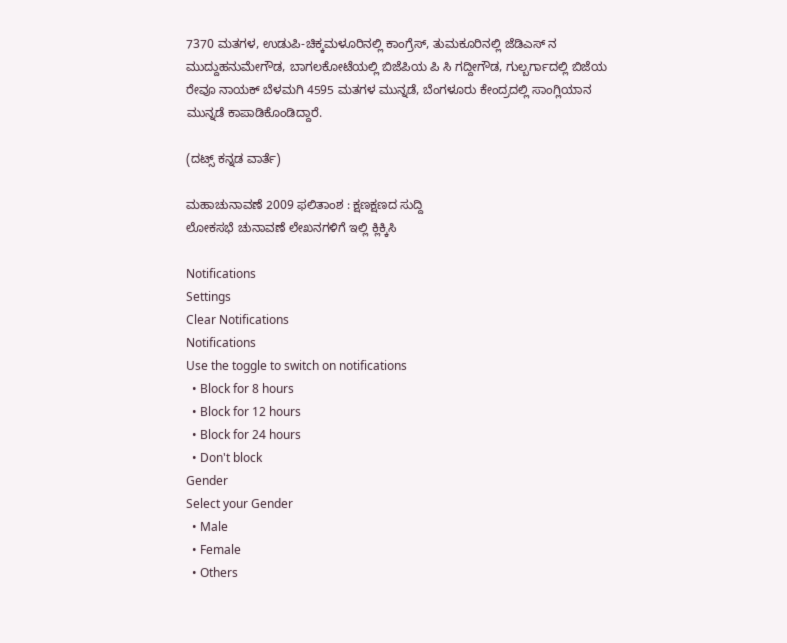7370 ಮತಗಳ, ಉಡುಪಿ-ಚಿಕ್ಕಮಳೂರಿನಲ್ಲಿ ಕಾಂಗ್ರೆಸ್, ತುಮಕೂರಿನಲ್ಲಿ ಜೆಡಿಎಸ್ ನ ಮುದ್ದುಹನುಮೇಗೌಡ, ಬಾಗಲಕೋಟೆಯಲ್ಲಿ ಬಿಜೆಪಿಯ ಪಿ ಸಿ ಗದ್ದೀಗೌಡ, ಗುಲ್ಬರ್ಗಾದಲ್ಲಿ ಬಿಜೆಯ ರೇವೂ ನಾಯಕ್ ಬೆಳಮಗಿ 4595 ಮತಗಳ ಮುನ್ನಡೆ, ಬೆಂಗಳೂರು ಕೇಂದ್ರದಲ್ಲಿ ಸಾಂಗ್ಲಿಯಾನ ಮುನ್ನಡೆ ಕಾಪಾಡಿಕೊಂಡಿದ್ದಾರೆ.

(ದಟ್ಸ್ ಕನ್ನಡ ವಾರ್ತೆ)

ಮಹಾಚುನಾವಣೆ 2009 ಫಲಿತಾಂಶ : ಕ್ಷಣಕ್ಷಣದ ಸುದ್ದಿ
ಲೋಕಸಭೆ ಚುನಾವಣೆ ಲೇಖನಗಳಿಗೆ ಇಲ್ಲಿ ಕ್ಲಿಕ್ಕಿಸಿ

Notifications
Settings
Clear Notifications
Notifications
Use the toggle to switch on notifications
  • Block for 8 hours
  • Block for 12 hours
  • Block for 24 hours
  • Don't block
Gender
Select your Gender
  • Male
  • Female
  • Others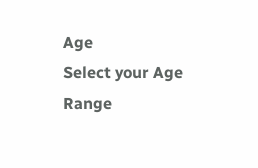Age
Select your Age Range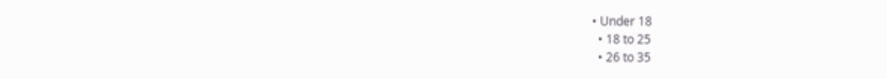• Under 18
  • 18 to 25
  • 26 to 35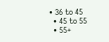• 36 to 45
  • 45 to 55
  • 55+